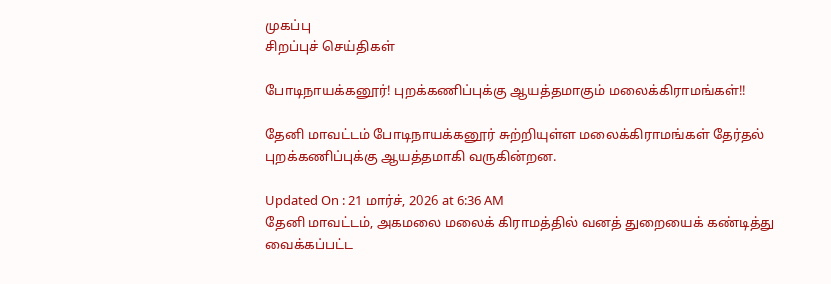முகப்பு
சிறப்புச் செய்திகள்

போடிநாயக்கனூர்! புறக்கணிப்புக்கு ஆயத்தமாகும் மலைக்கிராமங்கள்!!

தேனி மாவட்டம் போடிநாயக்கனூர் சுற்றியுள்ள மலைக்கிராமங்கள் தேர்தல் புறக்கணிப்புக்கு ஆயத்தமாகி வருகின்றன.

Updated On : 21 மார்ச், 2026 at 6:36 AM
தேனி மாவட்டம், அகமலை மலைக் கிராமத்தில் வனத் துறையைக் கண்டித்து வைக்கப்பட்ட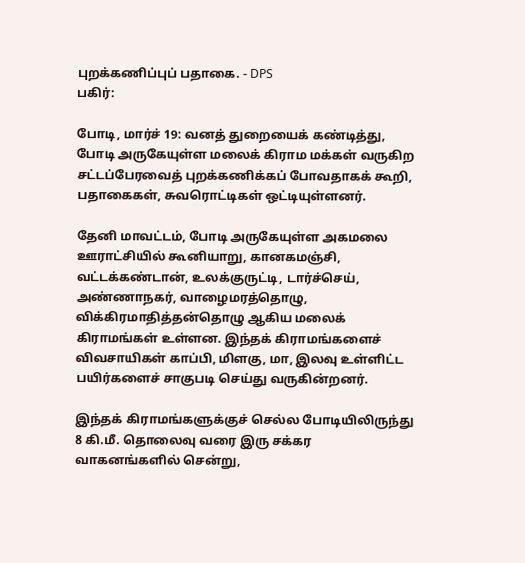புறக்கணிப்புப் பதாகை. - DPS
பகிர்:

போடி, மார்ச் 19: வனத் துறையைக் கண்டித்து, போடி அருகேயுள்ள மலைக் கிராம மக்கள் வருகிற சட்டப்பேரவைத் புறக்கணிக்கப் போவதாகக் கூறி, பதாகைகள், சுவரொட்டிகள் ஒட்டியுள்ளனர்.

தேனி மாவட்டம், போடி அருகேயுள்ள அகமலை ஊராட்சியில் கூனியாறு, கானகமஞ்சி, வட்டக்கண்டான், உலக்குருட்டி, டார்ச்செய், அண்ணாநகர், வாழைமரத்தொழு, விக்கிரமாதித்தன்தொழு ஆகிய மலைக் கிராமங்கள் உள்ளன. இந்தக் கிராமங்களைச் விவசாயிகள் காப்பி, மிளகு, மா, இலவு உள்ளிட்ட பயிர்களைச் சாகுபடி செய்து வருகின்றனர்.

இந்தக் கிராமங்களுக்குச் செல்ல போடியிலிருந்து 8 கி.மீ. தொலைவு வரை இரு சக்கர வாகனங்களில் சென்று,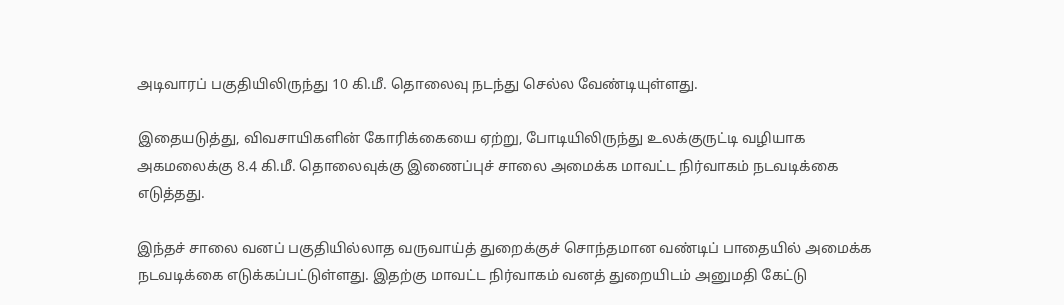அடிவாரப் பகுதியிலிருந்து 10 கி.மீ. தொலைவு நடந்து செல்ல வேண்டியுள்ளது.

இதையடுத்து, விவசாயிகளின் கோரிக்கையை ஏற்று, போடியிலிருந்து உலக்குருட்டி வழியாக அகமலைக்கு 8.4 கி.மீ. தொலைவுக்கு இணைப்புச் சாலை அமைக்க மாவட்ட நிர்வாகம் நடவடிக்கை எடுத்தது.

இந்தச் சாலை வனப் பகுதியில்லாத வருவாய்த் துறைக்குச் சொந்தமான வண்டிப் பாதையில் அமைக்க நடவடிக்கை எடுக்கப்பட்டுள்ளது. இதற்கு மாவட்ட நிர்வாகம் வனத் துறையிடம் அனுமதி கேட்டு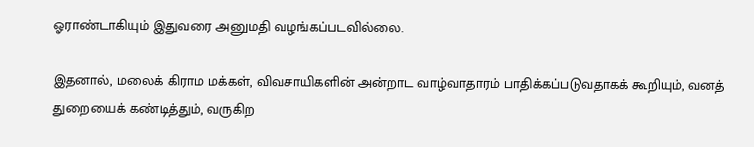ஓராண்டாகியும் இதுவரை அனுமதி வழங்கப்படவில்லை.

இதனால், மலைக் கிராம மக்கள், விவசாயிகளின் அன்றாட வாழ்வாதாரம் பாதிக்கப்படுவதாகக் கூறியும், வனத் துறையைக் கண்டித்தும், வருகிற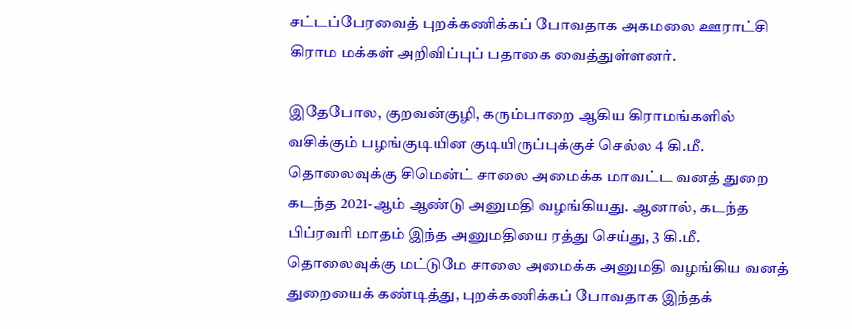சட்டப்பேரவைத் புறக்கணிக்கப் போவதாக அகமலை ஊராட்சி கிராம மக்கள் அறிவிப்புப் பதாகை வைத்துள்ளனர்.

இதேபோல, குறவன்குழி, கரும்பாறை ஆகிய கிராமங்களில் வசிக்கும் பழங்குடியின குடியிருப்புக்குச் செல்ல 4 கி.மீ. தொலைவுக்கு சிமென்ட் சாலை அமைக்க மாவட்ட வனத் துறை கடந்த 2021-ஆம் ஆண்டு அனுமதி வழங்கியது. ஆனால், கடந்த பிப்ரவரி மாதம் இந்த அனுமதியை ரத்து செய்து, 3 கி.மீ. தொலைவுக்கு மட்டுமே சாலை அமைக்க அனுமதி வழங்கிய வனத் துறையைக் கண்டித்து, புறக்கணிக்கப் போவதாக இந்தக்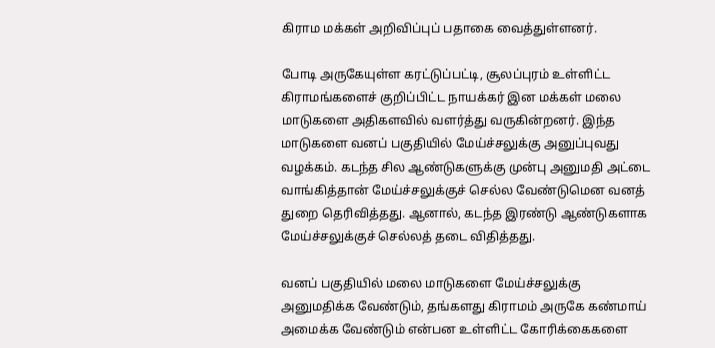கிராம மக்கள் அறிவிப்புப் பதாகை வைத்துள்ளனர்.

போடி அருகேயுள்ள கரட்டுப்பட்டி, சூலப்புரம் உள்ளிட்ட கிராமங்களைச் குறிப்பிட்ட நாயக்கர் இன மக்கள் மலை மாடுகளை அதிகளவில் வளர்த்து வருகின்றனர். இந்த மாடுகளை வனப் பகுதியில் மேய்ச்சலுக்கு அனுப்புவது வழக்கம். கடந்த சில ஆண்டுகளுக்கு முன்பு அனுமதி அட்டை வாங்கித்தான் மேய்ச்சலுக்குச் செல்ல வேண்டுமென வனத் துறை தெரிவித்தது. ஆனால், கடந்த இரண்டு ஆண்டுகளாக மேய்ச்சலுக்குச் செல்லத் தடை விதித்தது.

வனப் பகுதியில் மலை மாடுகளை மேய்ச்சலுக்கு அனுமதிக்க வேண்டும், தங்களது கிராமம் அருகே கண்மாய் அமைக்க வேண்டும் என்பன உள்ளிட்ட கோரிக்கைகளை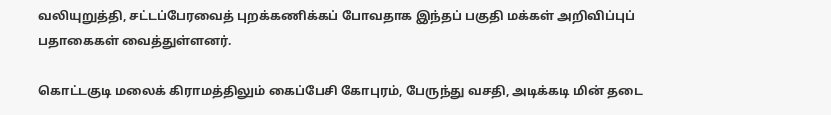வலியுறுத்தி, சட்டப்பேரவைத் புறக்கணிக்கப் போவதாக இந்தப் பகுதி மக்கள் அறிவிப்புப் பதாகைகள் வைத்துள்ளனர்.

கொட்டகுடி மலைக் கிராமத்திலும் கைப்பேசி கோபுரம், பேருந்து வசதி, அடிக்கடி மின் தடை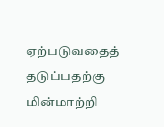ஏற்படுவதைத் தடுப்பதற்கு மின்மாற்றி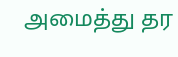அமைத்து தர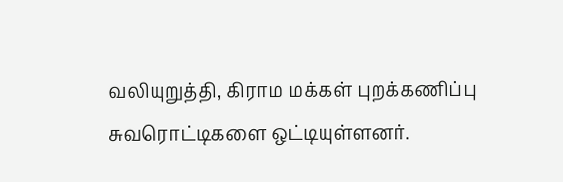வலியுறுத்தி, கிராம மக்கள் புறக்கணிப்பு சுவரொட்டிகளை ஒட்டியுள்ளனர்.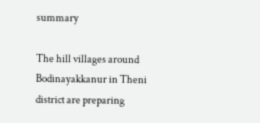summary

The hill villages around Bodinayakkanur in Theni district are preparing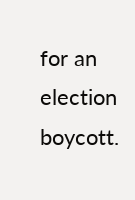for an election boycott.